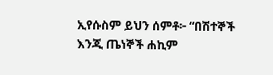ኢየሱስም ይህን ሰምቶ፦ “በሽተኞች እንጂ ጤነኞች ሐኪም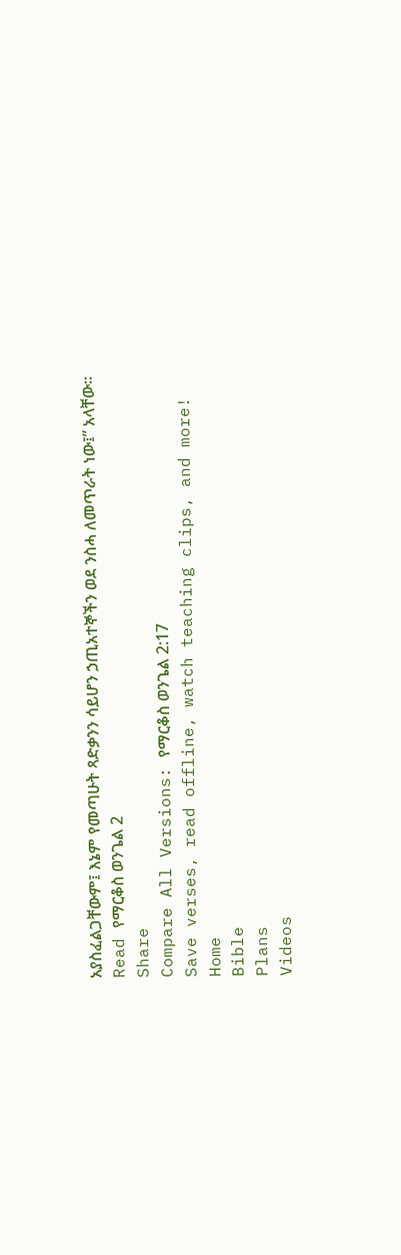አያስፈልጋቸውም፤ እኔም የመጣሁት ጻድቃንን ሳይሆን ኃጢአተኞችን ወደ ንስሓ ለመጥራት ነው፤” አላቸው።
Read የማርቆስ ወንጌል 2
Share
Compare All Versions: የማርቆስ ወንጌል 2:17
Save verses, read offline, watch teaching clips, and more!
Home
Bible
Plans
Videos